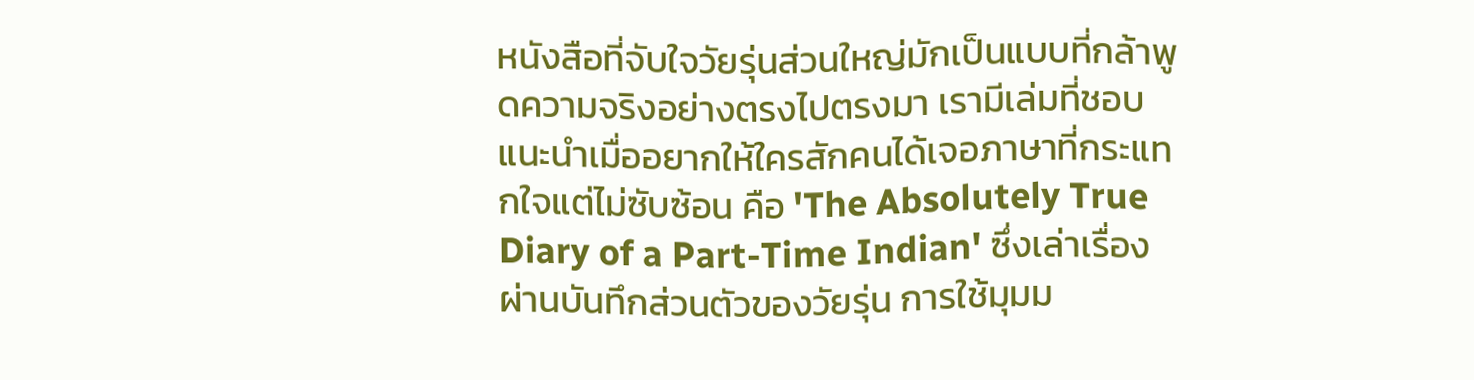หนังสือที่จับใจวัยรุ่นส่วนใหญ่มักเป็นแบบที่กล้าพูดความจริงอย่างตรงไปตรงมา เรามีเล่มที่ชอบแนะนำเมื่ออยากให้ใครสักคนได้เจอภาษาที่กระแทกใจแต่ไม่ซับซ้อน คือ 'The Absolutely True Diary of a Part-Time Indian' ซึ่งเล่าเรื่องผ่านบันทึกส่วนตัวของวัยรุ่น การใช้มุมม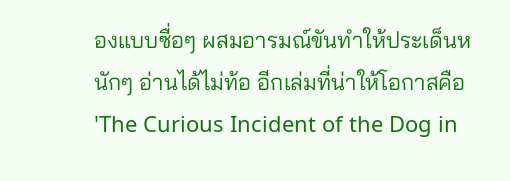องแบบซื่อๆ ผสมอารมณ์ขันทำให้ประเด็นหนักๆ อ่านได้ไม่ท้อ อีกเล่มที่น่าให้โอกาสคือ 'The Curious Incident of the Dog in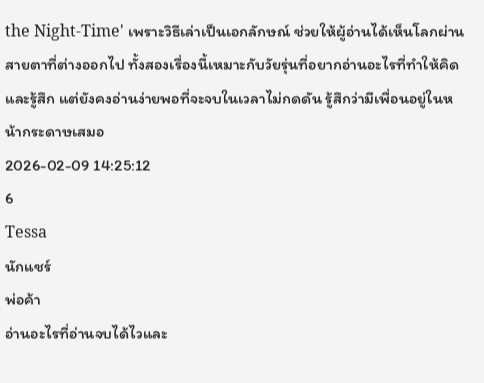the Night-Time' เพราะวิธีเล่าเป็นเอกลักษณ์ ช่วยให้ผู้อ่านได้เห็นโลกผ่านสายตาที่ต่างออกไป ทั้งสองเรื่องนี้เหมาะกับวัยรุ่นที่อยากอ่านอะไรที่ทำให้คิดและรู้สึก แต่ยังคงอ่านง่ายพอที่จะจบในเวลาไม่กดดัน รู้สึกว่ามีเพื่อนอยู่ในหน้ากระดาษเสมอ
2026-02-09 14:25:12
6
Tessa
นักแชร์
พ่อค้า
อ่านอะไรที่อ่านจบได้ไวและ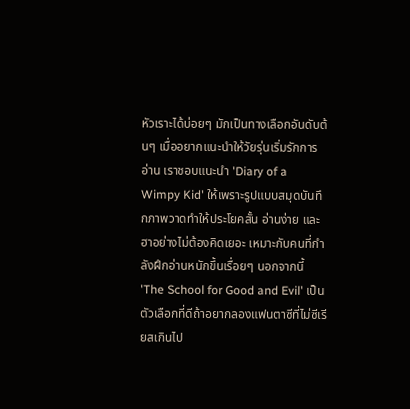หัวเราะได้บ่อยๆ มักเป็นทางเลือกอันดับต้นๆ เมื่ออยากแนะนำให้วัยรุ่นเริ่มรักการอ่าน เราชอบแนะนำ 'Diary of a Wimpy Kid' ให้เพราะรูปแบบสมุดบันทึกภาพวาดทำให้ประโยคสั้น อ่านง่าย และฮาอย่างไม่ต้องคิดเยอะ เหมาะกับคนที่กำลังฝึกอ่านหนักขึ้นเรื่อยๆ นอกจากนี้ 'The School for Good and Evil' เป็นตัวเลือกที่ดีถ้าอยากลองแฟนตาซีที่ไม่ซีเรียสเกินไป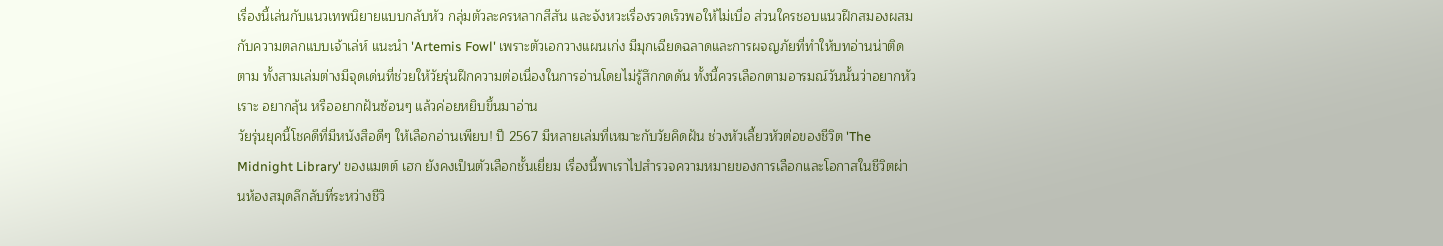เรื่องนี้เล่นกับแนวเทพนิยายแบบกลับหัว กลุ่มตัวละครหลากสีสัน และจังหวะเรื่องรวดเร็วพอให้ไม่เบื่อ ส่วนใครชอบแนวฝึกสมองผสมกับความตลกแบบเจ้าเล่ห์ แนะนำ 'Artemis Fowl' เพราะตัวเอกวางแผนเก่ง มีมุกเฉียดฉลาดและการผจญภัยที่ทำให้บทอ่านน่าติดตาม ทั้งสามเล่มต่างมีจุดเด่นที่ช่วยให้วัยรุ่นฝึกความต่อเนื่องในการอ่านโดยไม่รู้สึกกดดัน ทั้งนี้ควรเลือกตามอารมณ์วันนั้นว่าอยากหัวเราะ อยากลุ้น หรืออยากฝันซ้อนๆ แล้วค่อยหยิบขึ้นมาอ่าน
วัยรุ่นยุคนี้โชคดีที่มีหนังสือดีๆ ให้เลือกอ่านเพียบ! ปี 2567 มีหลายเล่มที่เหมาะกับวัยคิดฝัน ช่วงหัวเลี้ยวหัวต่อของชีวิต 'The Midnight Library' ของแมตต์ เฮก ยังคงเป็นตัวเลือกชั้นเยี่ยม เรื่องนี้พาเราไปสำรวจความหมายของการเลือกและโอกาสในชีวิตผ่านห้องสมุดลึกลับที่ระหว่างชีวิ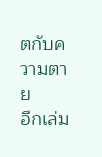ตกับความตาย
อีกเล่ม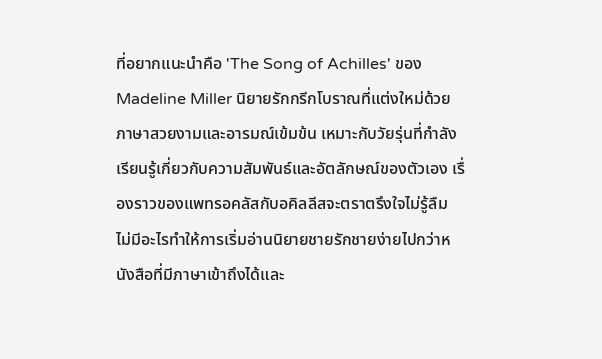ที่อยากแนะนำคือ 'The Song of Achilles' ของ Madeline Miller นิยายรักกรีกโบราณที่แต่งใหม่ด้วยภาษาสวยงามและอารมณ์เข้มข้น เหมาะกับวัยรุ่นที่กำลังเรียนรู้เกี่ยวกับความสัมพันธ์และอัตลักษณ์ของตัวเอง เรื่องราวของแพทรอคลัสกับอคิลลีสจะตราตรึงใจไม่รู้ลืม
ไม่มีอะไรทำให้การเริ่มอ่านนิยายชายรักชายง่ายไปกว่าหนังสือที่มีภาษาเข้าถึงได้และ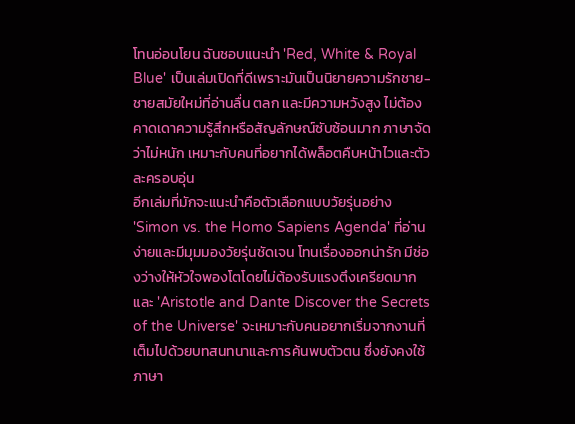โทนอ่อนโยน ฉันชอบแนะนำ 'Red, White & Royal Blue' เป็นเล่มเปิดที่ดีเพราะมันเป็นนิยายความรักชาย-ชายสมัยใหม่ที่อ่านลื่น ตลก และมีความหวังสูง ไม่ต้องคาดเดาความรู้สึกหรือสัญลักษณ์ซับซ้อนมาก ภาษาจัดว่าไม่หนัก เหมาะกับคนที่อยากได้พล็อตคืบหน้าไวและตัวละครอบอุ่น
อีกเล่มที่มักจะแนะนำคือตัวเลือกแบบวัยรุ่นอย่าง 'Simon vs. the Homo Sapiens Agenda' ที่อ่านง่ายและมีมุมมองวัยรุ่นชัดเจน โทนเรื่องออกน่ารัก มีช่องว่างให้หัวใจพองโตโดยไม่ต้องรับแรงตึงเครียดมาก และ 'Aristotle and Dante Discover the Secrets of the Universe' จะเหมาะกับคนอยากเริ่มจากงานที่เต็มไปด้วยบทสนทนาและการค้นพบตัวตน ซึ่งยังคงใช้ภาษา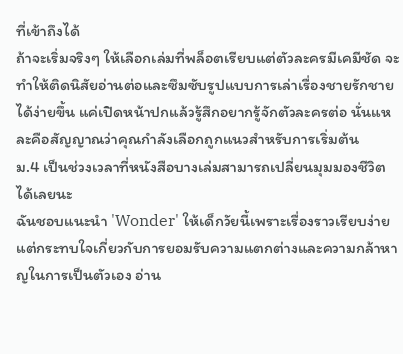ที่เข้าถึงได้
ถ้าจะเริ่มจริงๆ ให้เลือกเล่มที่พล็อตเรียบแต่ตัวละครมีเคมีชัด จะทำให้ติดนิสัยอ่านต่อและซึมซับรูปแบบการเล่าเรื่องชายรักชายได้ง่ายขึ้น แค่เปิดหน้าปกแล้วรู้สึกอยากรู้จักตัวละครต่อ นั่นแหละคือสัญญาณว่าคุณกำลังเลือกถูกแนวสำหรับการเริ่มต้น
ม.4 เป็นช่วงเวลาที่หนังสือบางเล่มสามารถเปลี่ยนมุมมองชีวิตได้เลยนะ
ฉันชอบแนะนำ 'Wonder' ให้เด็กวัยนี้เพราะเรื่องราวเรียบง่ายแต่กระทบใจเกี่ยวกับการยอมรับความแตกต่างและความกล้าหาญในการเป็นตัวเอง อ่าน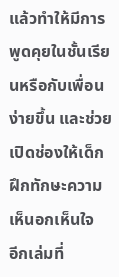แล้วทำให้มีการพูดคุยในชั้นเรียนหรือกับเพื่อนง่ายขึ้น และช่วยเปิดช่องให้เด็กฝึกทักษะความเห็นอกเห็นใจ
อีกเล่มที่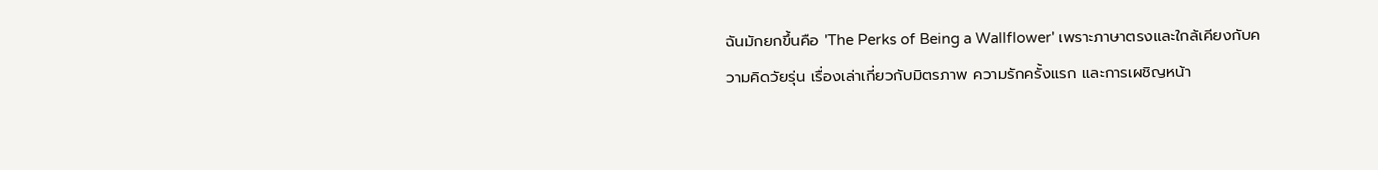ฉันมักยกขึ้นคือ 'The Perks of Being a Wallflower' เพราะภาษาตรงและใกล้เคียงกับความคิดวัยรุ่น เรื่องเล่าเกี่ยวกับมิตรภาพ ความรักครั้งแรก และการเผชิญหน้า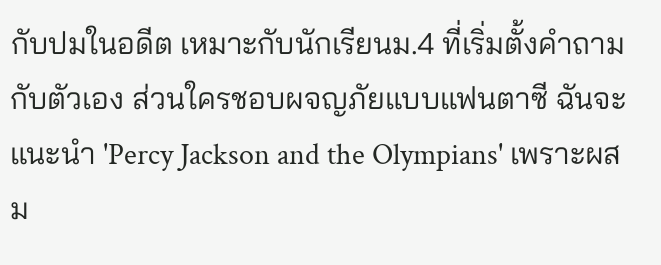กับปมในอดีต เหมาะกับนักเรียนม.4 ที่เริ่มตั้งคำถามกับตัวเอง ส่วนใครชอบผจญภัยแบบแฟนตาซี ฉันจะแนะนำ 'Percy Jackson and the Olympians' เพราะผสม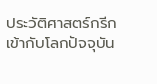ประวัติศาสตร์กรีกเข้ากับโลกปัจจุบัน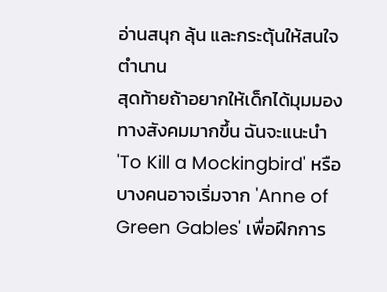อ่านสนุก ลุ้น และกระตุ้นให้สนใจตำนาน
สุดท้ายถ้าอยากให้เด็กได้มุมมองทางสังคมมากขึ้น ฉันจะแนะนำ 'To Kill a Mockingbird' หรือบางคนอาจเริ่มจาก 'Anne of Green Gables' เพื่อฝึกการ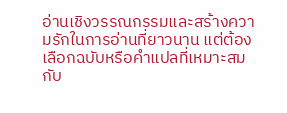อ่านเชิงวรรณกรรมและสร้างความรักในการอ่านที่ยาวนาน แต่ต้องเลือกฉบับหรือคำแปลที่เหมาะสมกับ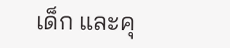เด็ก และคุ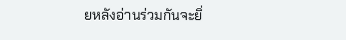ยหลังอ่านร่วมกันจะยิ่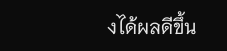งได้ผลดีขึ้น